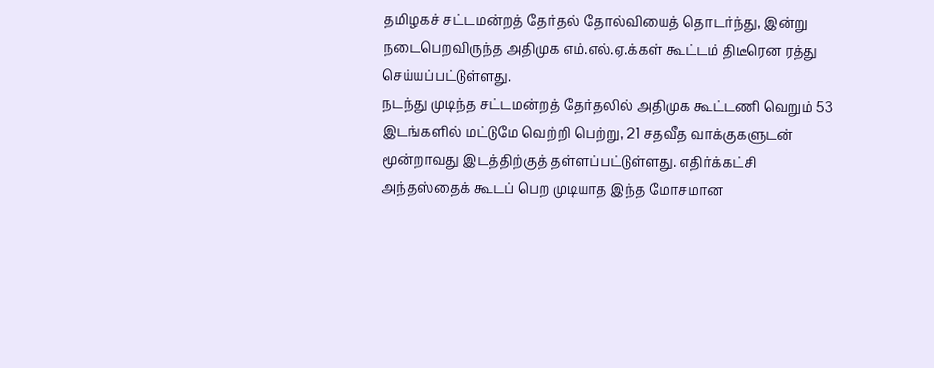தமிழகச் சட்டமன்றத் தேர்தல் தோல்வியைத் தொடர்ந்து, இன்று நடைபெறவிருந்த அதிமுக எம்.எல்.ஏ.க்கள் கூட்டம் திடீரென ரத்து செய்யப்பட்டுள்ளது.
நடந்து முடிந்த சட்டமன்றத் தேர்தலில் அதிமுக கூட்டணி வெறும் 53 இடங்களில் மட்டுமே வெற்றி பெற்று, 21 சதவீத வாக்குகளுடன் மூன்றாவது இடத்திற்குத் தள்ளப்பட்டுள்ளது. எதிர்க்கட்சி அந்தஸ்தைக் கூடப் பெற முடியாத இந்த மோசமான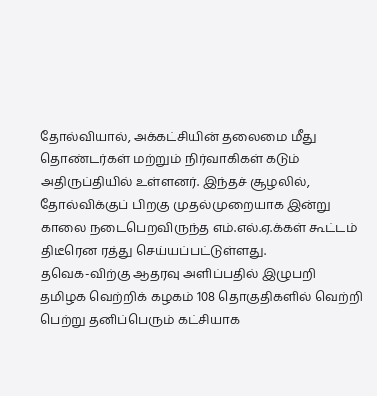தோல்வியால், அக்கட்சியின் தலைமை மீது தொண்டர்கள் மற்றும் நிர்வாகிகள் கடும் அதிருப்தியில் உள்ளனர். இந்தச் சூழலில், தோல்விக்குப் பிறகு முதல்முறையாக இன்று காலை நடைபெறவிருந்த எம்.எல்.ஏ.க்கள் கூட்டம் திடீரென ரத்து செய்யப்பட்டுள்ளது.
தவெக-விற்கு ஆதரவு அளிப்பதில் இழுபறி
தமிழக வெற்றிக் கழகம் 108 தொகுதிகளில் வெற்றி பெற்று தனிப்பெரும் கட்சியாக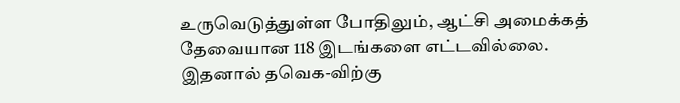உருவெடுத்துள்ள போதிலும், ஆட்சி அமைக்கத் தேவையான 118 இடங்களை எட்டவில்லை. இதனால் தவெக-விற்கு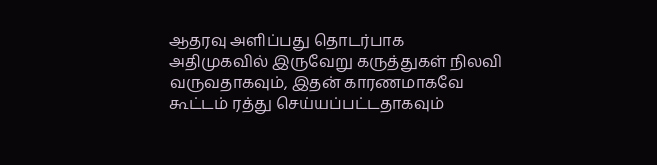ஆதரவு அளிப்பது தொடர்பாக அதிமுகவில் இருவேறு கருத்துகள் நிலவி வருவதாகவும், இதன் காரணமாகவே கூட்டம் ரத்து செய்யப்பட்டதாகவும்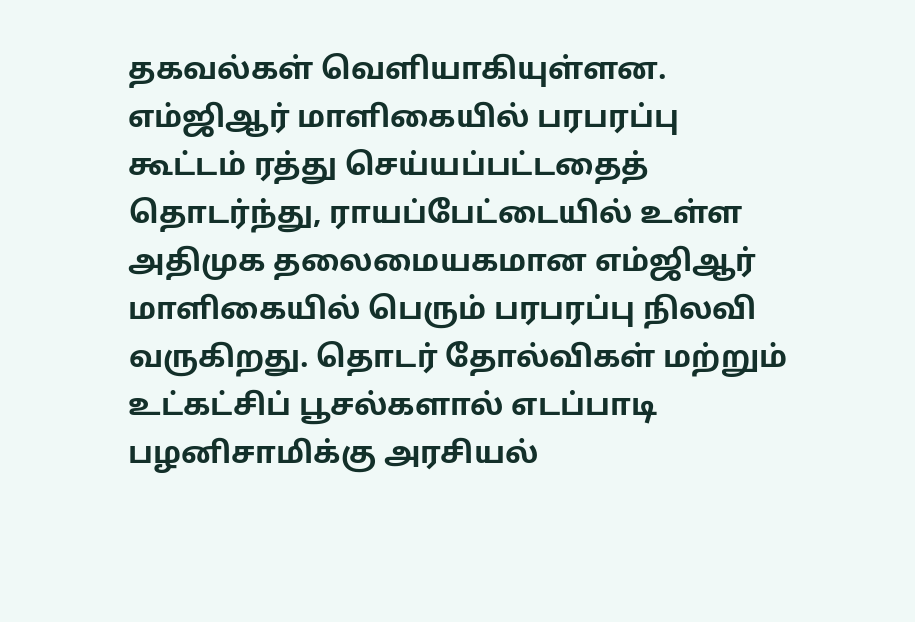தகவல்கள் வெளியாகியுள்ளன.
எம்ஜிஆர் மாளிகையில் பரபரப்பு
கூட்டம் ரத்து செய்யப்பட்டதைத் தொடர்ந்து, ராயப்பேட்டையில் உள்ள அதிமுக தலைமையகமான எம்ஜிஆர் மாளிகையில் பெரும் பரபரப்பு நிலவி வருகிறது. தொடர் தோல்விகள் மற்றும் உட்கட்சிப் பூசல்களால் எடப்பாடி பழனிசாமிக்கு அரசியல்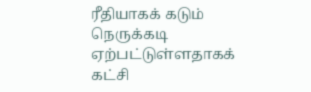ரீதியாகக் கடும் நெருக்கடி ஏற்பட்டுள்ளதாகக் கட்சி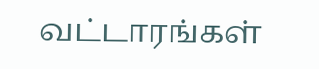வட்டாரங்கள்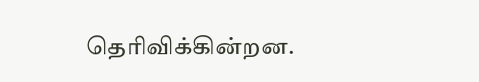தெரிவிக்கின்றன.